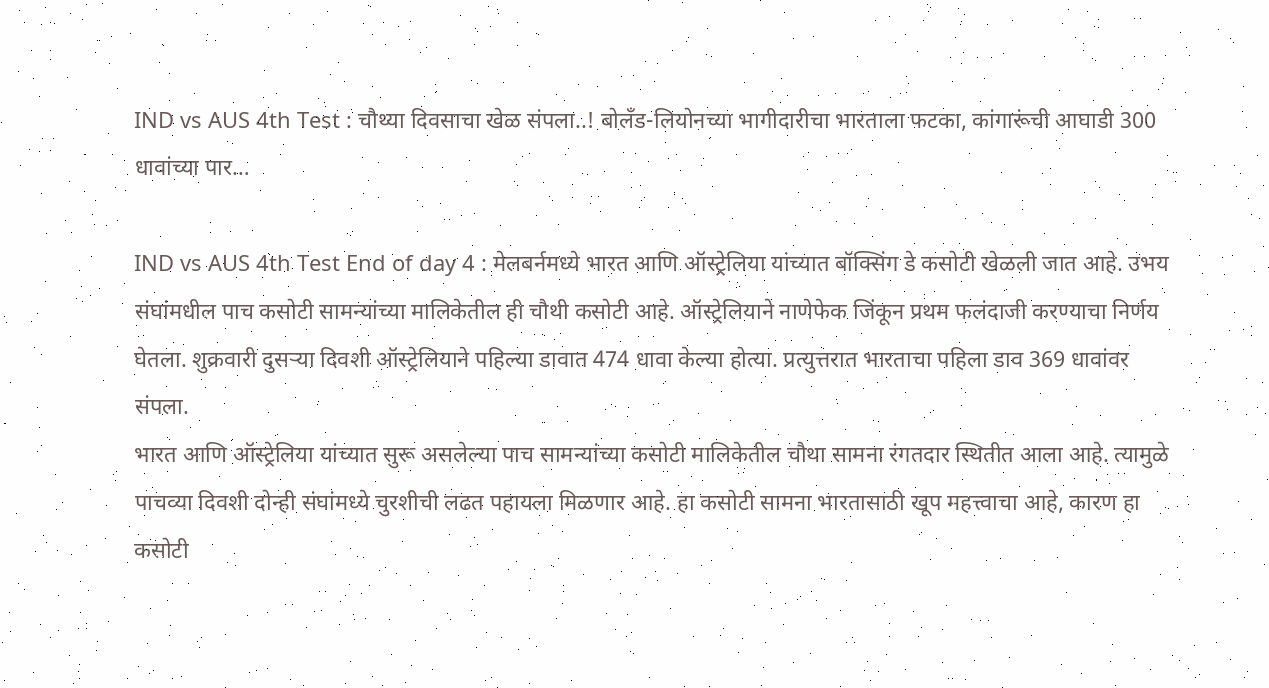IND vs AUS 4th Test : चौथ्या दिवसाचा खेळ संपला..! बोलँड-लियोनच्या भागीदारीचा भारताला फटका, कांगारूंची आघाडी 300 धावांच्या पार…

IND vs AUS 4th Test End of day 4 : मेलबर्नमध्ये भारत आणि ऑस्ट्रेलिया यांच्यात बॉक्सिंग डे कसोटी खेळली जात आहे. उभय संघांमधील पाच कसोटी सामन्यांच्या मालिकेतील ही चौथी कसोटी आहे. ऑस्ट्रेलियाने नाणेफेक जिंकून प्रथम फलंदाजी करण्याचा निर्णय घेतला. शुक्रवारी दुसऱ्या दिवशी ऑस्ट्रेलियाने पहिल्या डावात 474 धावा केल्या होत्या. प्रत्युत्तरात भारताचा पहिला डाव 369 धावांवर संपला.
भारत आणि ऑस्ट्रेलिया यांच्यात सुरू असलेल्या पाच सामन्यांच्या कसोटी मालिकेतील चौथा सामना रंगतदार स्थितीत आला आहे. त्यामुळे पाचव्या दिवशी दोन्ही संघांमध्ये चुरशीची लढत पहायला मिळणार आहे. हा कसोटी सामना भारतासाठी खूप महत्त्वाचा आहे, कारण हा कसोटी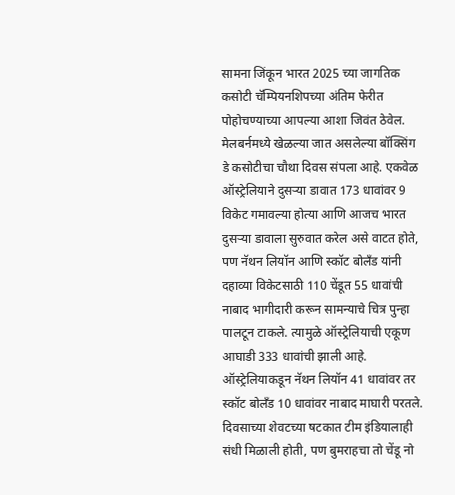सामना जिंकून भारत 2025 च्या जागतिक कसोटी चॅम्पियनशिपच्या अंतिम फेरीत पोहोचण्याच्या आपल्या आशा जिवंत ठेवेल.
मेलबर्नमध्ये खेळल्या जात असलेल्या बॉक्सिंग डे कसोटीचा चौथा दिवस संपला आहे. एकवेळ ऑस्ट्रेलियाने दुसऱ्या डावात 173 धावांवर 9 विकेट गमावल्या होत्या आणि आजच भारत दुसऱ्या डावाला सुरुवात करेल असे वाटत होते, पण नॅथन लियॉन आणि स्कॉट बोलँड यांनी दहाव्या विकेटसाठी 110 चेंडूत 55 धावांची नाबाद भागीदारी करून सामन्याचे चित्र पुन्हा पालटून टाकले. त्यामुळे ऑस्ट्रेलियाची एकूण आघाडी 333 धावांची झाली आहे. ऑस्ट्रेलियाकडून नॅथन लियॉन 41 धावांवर तर स्कॉट बोलँड 10 धावांवर नाबाद माघारी परतले. दिवसाच्या शेवटच्या षटकात टीम इंडियालाही संधी मिळाली होती, पण बुमराहचा तो चेंडू नो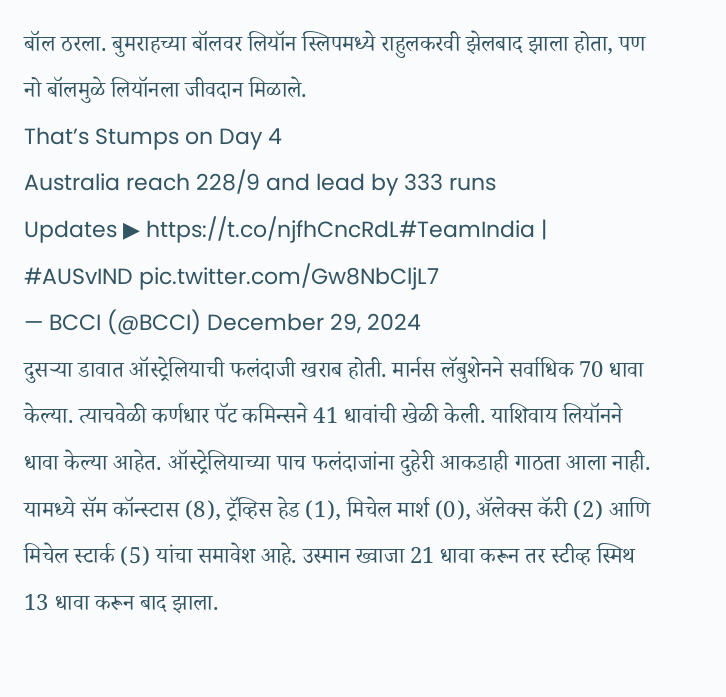बॉल ठरला. बुमराहच्या बॉलवर लियॉन स्लिपमध्ये राहुलकरवी झेलबाद झाला होता, पण नो बॉलमुळे लियॉनला जीवदान मिळाले.
That’s Stumps on Day 4
Australia reach 228/9 and lead by 333 runs
Updates ▶ https://t.co/njfhCncRdL#TeamIndia | #AUSvIND pic.twitter.com/Gw8NbCljL7
— BCCI (@BCCI) December 29, 2024
दुसऱ्या डावात ऑस्ट्रेलियाची फलंदाजी खराब होती. मार्नस लॅबुशेनने सर्वाधिक 70 धावा केल्या. त्याचवेळी कर्णधार पॅट कमिन्सने 41 धावांची खेळी केली. याशिवाय लियॉनने धावा केल्या आहेत. ऑस्ट्रेलियाच्या पाच फलंदाजांना दुहेरी आकडाही गाठता आला नाही. यामध्ये सॅम कॉन्स्टास (8), ट्रॅव्हिस हेड (1), मिचेल मार्श (0), ॲलेक्स कॅरी (2) आणि मिचेल स्टार्क (5) यांचा समावेश आहे. उस्मान ख्वाजा 21 धावा करून तर स्टीव्ह स्मिथ 13 धावा करून बाद झाला.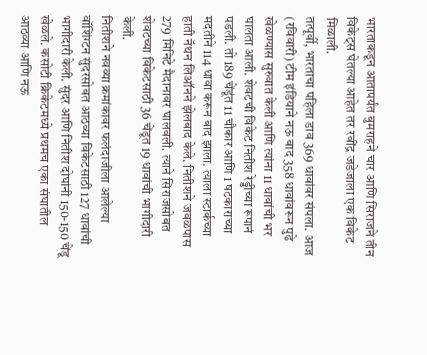भारताकडून आतापर्यंत बुमराहने चार आणि सिराजने तीन विकेट्स घेतल्या आहेत तर रवींद्र जडेजाला एक विकेट मिळाली.
तत्पूर्वी, भारताचा पहिला डाव 369 धावांवर संपला. आज (रविवारी) टीम इंडियाने नऊ बाद 358 धावांवरून पुढे खेळण्यास सुरुवात केली आणि त्यांना 11 धावांची भर घालता आली. शेवटची विकेट नितीश रेड्डीच्या रूपानं पडली. तो 189 चेंडूंत 11 चौकार आणि 1 षटकाराच्या मदतीने 114 धावा करून बाद झाला. त्याला स्टार्कच्या हाती नॅथन लिऑनने झेलबाद केले. नितीशने जवळपास 279 मिनिटे मैदानावर घालवली. त्याने सिराजसोबत शेवटच्या विकेटसाठी 36 चेंडूत 19 धावांची भागीदारी केली.
नितीशने नवव्या क्रमांकावर फलंदाजीला आलेल्या वॉशिंग्टन सुंदरसोबत आठव्या विकेटसाठी 127 धावांची भागीदारी केली. सुंदर आणि नितीश दोघांनी 150-150 चेंडू खेळले. कसोटी क्रिकेटमध्ये प्रथमच एका संघातील आठव्या आणि नऊ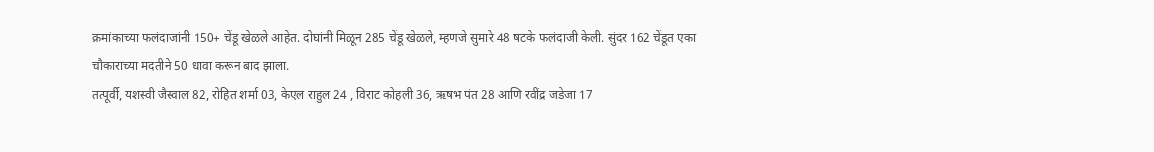क्रमांकाच्या फलंदाजांनी 150+ चेंडू खेळले आहेत. दोघांनी मिळून 285 चेंडू खेळले, म्हणजे सुमारे 48 षटके फलंदाजी केली. सुंदर 162 चेंडूत एका चौकाराच्या मदतीने 50 धावा करून बाद झाला.
तत्पूर्वी, यशस्वी जैस्वाल 82, रोहित शर्मा 03, केएल राहुल 24 , विराट कोहली 36, ऋषभ पंत 28 आणि रवींद्र जडेजा 17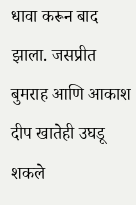धावा करून बाद झाला. जसप्रीत बुमराह आणि आकाश दीप खातेही उघडू शकले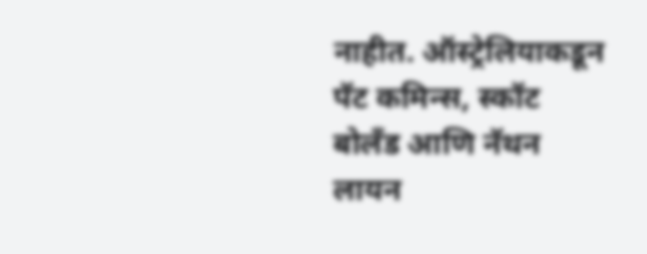नाहीत. ऑस्ट्रेलियाकडून पॅट कमिन्स, स्कॉट बोलँड आणि नॅथन लायन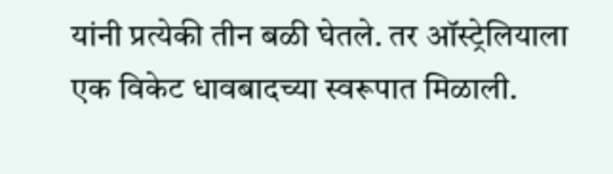यांनी प्रत्येकी तीन बळी घेतले. तर ऑस्ट्रेलियाला एक विकेट धावबादच्या स्वरूपात मिळाली.